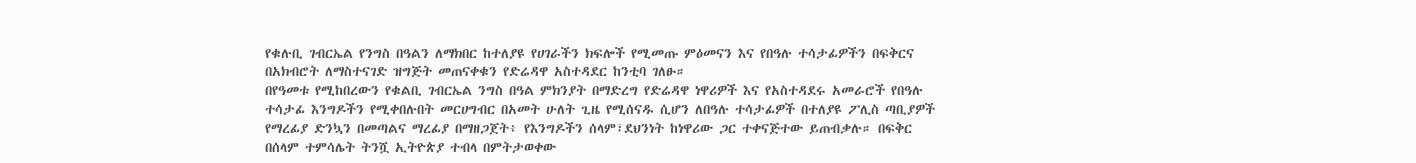የቁሉቢ ገብርኤል የንግስ በዓልን ለማክበር ከተለያዩ የሀገራችን ክፍሎች የሚመጡ ምዕመናን እና የበዓሉ ተሳታፊዎችን በፍቅርና በአክብሮት ለማስተናገድ ዝግጅት መጠናቀቁን የድሬዳዋ አስተዳደር ከንቲባ ገለፁ።
በየዓመቱ የሚከበረውን የቁልቢ ገብርኤል ንግስ በዓል ምክንያት በማድረግ የድሬዳዋ ነዋሪዎች እና የአስተዳደሩ አመራሮች የበዓሉ ተሳታፊ እንግዶችን የሚቀበሉበት መርሀግብር በአመት ሁለት ጊዜ የሚሰናዱ ሲሆን ለበዓሉ ተሳታፊዎች በተለያዩ ፖሊስ ጣቢያዎች የማረፊያ ድንኳን በመጣልና ማረፊያ በማዘጋጀት፥ የእንግዶችን ሰላም፣ደህንነት ከነዋሪው ጋር ተቀናጅተው ይጠብቃሉ። በፍቅር በሰላም ተምሳሌት ትንሿ ኢትዮጵያ ተብላ በምትታወቀው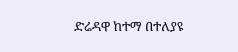ድሬዳዋ ከተማ በተለያዩ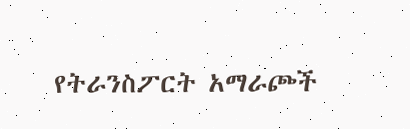የትራንስፖርት አማራጮች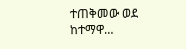ተጠቅመው ወደ ከተማዋ…